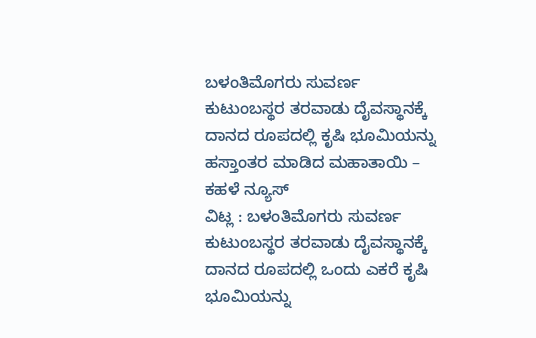ಬಳಂತಿಮೊಗರು ಸುವರ್ಣ ಕುಟುಂಬಸ್ಥರ ತರವಾಡು ದೈವಸ್ಥಾನಕ್ಕೆ ದಾನದ ರೂಪದಲ್ಲಿ ಕೃಷಿ ಭೂಮಿಯನ್ನು ಹಸ್ತಾಂತರ ಮಾಡಿದ ಮಹಾತಾಯಿ – ಕಹಳೆ ನ್ಯೂಸ್
ವಿಟ್ಲ : ಬಳಂತಿಮೊಗರು ಸುವರ್ಣ ಕುಟುಂಬಸ್ಥರ ತರವಾಡು ದೈವಸ್ಥಾನಕ್ಕೆ ದಾನದ ರೂಪದಲ್ಲಿ ಒಂದು ಎಕರೆ ಕೃಷಿ ಭೂಮಿಯನ್ನು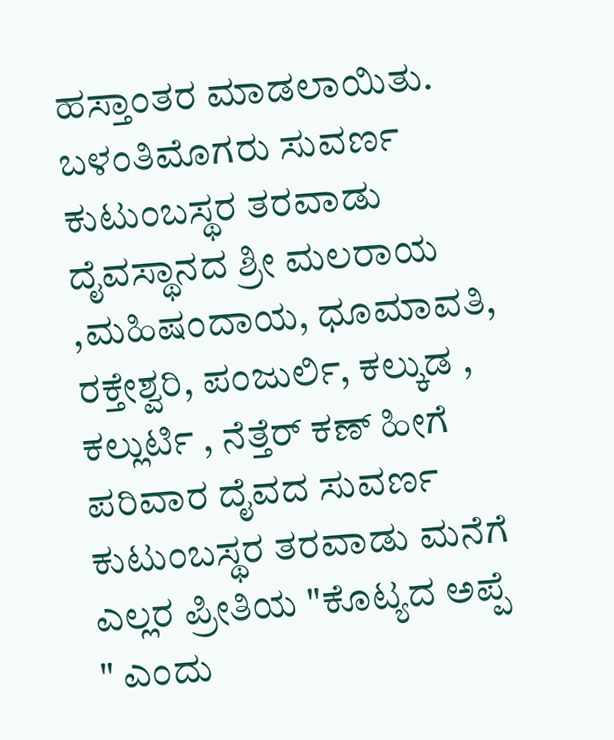ಹಸ್ತಾಂತರ ಮಾಡಲಾಯಿತು. ಬಳಂತಿಮೊಗರು ಸುವರ್ಣ ಕುಟುಂಬಸ್ಥರ ತರವಾಡು ದೈವಸ್ಥಾನದ ಶ್ರೀ ಮಲರಾಯ ,ಮಹಿಷಂದಾಯ, ಧೂಮಾವತಿ, ರಕ್ತೇಶ್ವರಿ, ಪಂಜುರ್ಲಿ, ಕಲ್ಕುಡ , ಕಲ್ಲುರ್ಟಿ , ನೆತ್ತೆರ್ ಕಣ್ ಹೀಗೆ ಪರಿವಾರ ದೈವದ ಸುವರ್ಣ ಕುಟುಂಬಸ್ಥರ ತರವಾಡು ಮನೆಗೆ ಎಲ್ಲರ ಪ್ರೀತಿಯ "ಕೊಟ್ಯದ ಅಪ್ಪೆ " ಎಂದು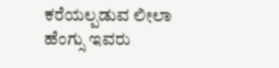ಕರೆಯಲ್ಪಡುವ ಲೀಲಾ ಹೆಂಗ್ಸು ಇವರು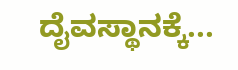ದೈವಸ್ಥಾನಕ್ಕೆ...